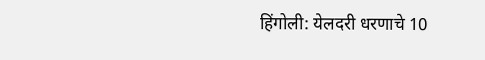हिंगोली: येलदरी धरणाचे 10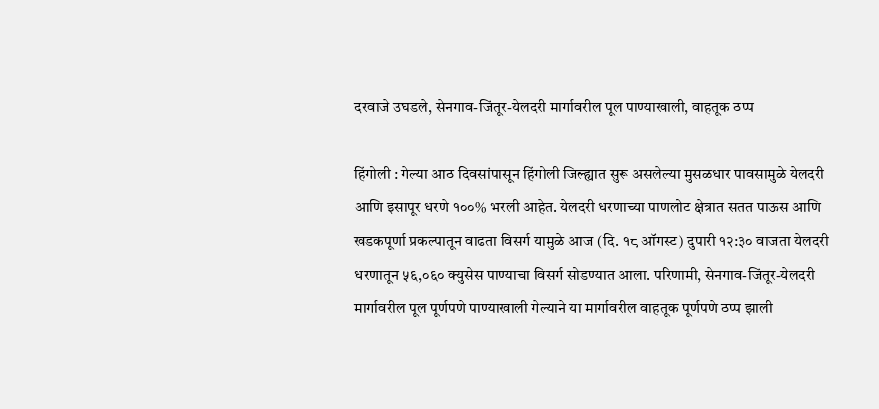दरवाजे उघडले, सेनगाव-जिंतूर-येलदरी मार्गावरील पूल पाण्याखाली, वाहतूक ठप्प

हिंगोली : गेल्या आठ दिवसांपासून हिंगोली जिल्ह्यात सुरू असलेल्या मुसळधार पावसामुळे येलदरी आणि इसापूर धरणे १००% भरली आहेत. येलदरी धरणाच्या पाणलोट क्षेत्रात सतत पाऊस आणि खडकपूर्णा प्रकल्पातून वाढता विसर्ग यामुळे आज (दि. १८ ऑगस्ट) दुपारी १२:३० वाजता येलदरी धरणातून ५६,०६० क्युसेस पाण्याचा विसर्ग सोडण्यात आला. परिणामी, सेनगाव-जिंतूर-येलदरी मार्गावरील पूल पूर्णपणे पाण्याखाली गेल्याने या मार्गावरील वाहतूक पूर्णपणे ठप्प झाली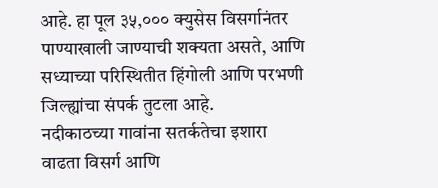आहे. हा पूल ३५,००० क्युसेस विसर्गानंतर पाण्याखाली जाण्याची शक्यता असते, आणि सध्याच्या परिस्थितीत हिंगोली आणि परभणी जिल्ह्यांचा संपर्क तुटला आहे.
नदीकाठच्या गावांना सतर्कतेचा इशारा
वाढता विसर्ग आणि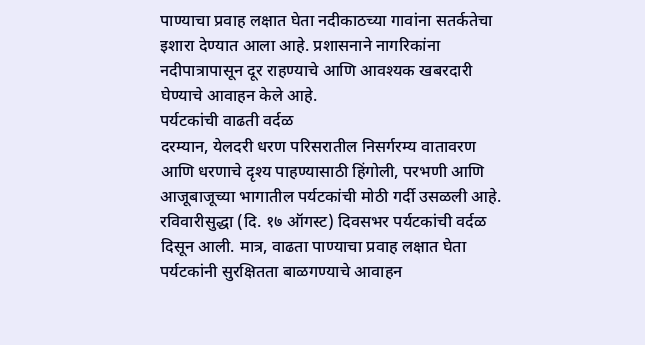पाण्याचा प्रवाह लक्षात घेता नदीकाठच्या गावांना सतर्कतेचा इशारा देण्यात आला आहे. प्रशासनाने नागरिकांना नदीपात्रापासून दूर राहण्याचे आणि आवश्यक खबरदारी घेण्याचे आवाहन केले आहे.
पर्यटकांची वाढती वर्दळ
दरम्यान, येलदरी धरण परिसरातील निसर्गरम्य वातावरण आणि धरणाचे दृश्य पाहण्यासाठी हिंगोली, परभणी आणि आजूबाजूच्या भागातील पर्यटकांची मोठी गर्दी उसळली आहे. रविवारीसुद्धा (दि. १७ ऑगस्ट) दिवसभर पर्यटकांची वर्दळ दिसून आली. मात्र, वाढता पाण्याचा प्रवाह लक्षात घेता पर्यटकांनी सुरक्षितता बाळगण्याचे आवाहन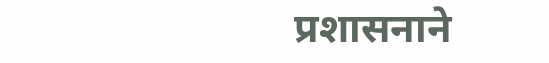प्रशासनाने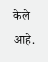केले आहे.